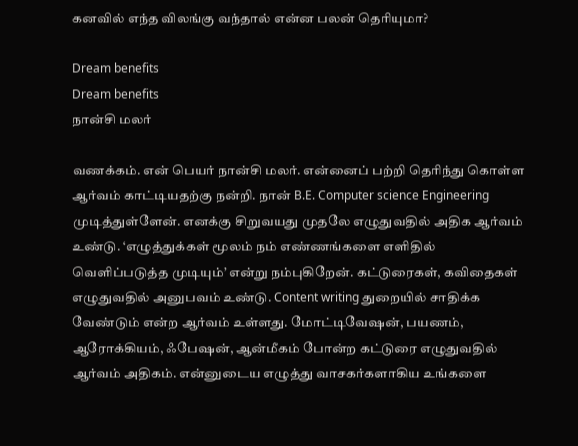கனவில் எந்த விலங்கு வந்தால் என்ன பலன் தெரியுமா?

Dream benefits
Dream benefits
நான்சி மலர்

வணக்கம். என் பெயர் நான்சி மலர். என்னைப் பற்றி தெரிந்து கொள்ள ஆர்வம் காட்டியதற்கு நன்றி. நான் B.E. Computer science Engineering முடித்துள்ளேன். எனக்கு சிறுவயது முதலே எழுதுவதில் அதிக ஆர்வம் உண்டு. ‘எழுத்துக்கள் மூலம் நம் எண்ணங்களை எளிதில் வெளிப்படுத்த முடியும்’ என்று நம்புகிறேன். கட்டுரைகள், கவிதைகள் எழுதுவதில் அனுபவம் உண்டு. Content writing துறையில் சாதிக்க வேண்டும் என்ற ஆர்வம் உள்ளது. மோட்டிவேஷன், பயணம், ஆரோக்கியம், ஃபேஷன், ஆன்மீகம் போன்ற கட்டுரை எழுதுவதில் ஆர்வம் அதிகம். என்னுடைய எழுத்து வாசகர்களாகிய உங்களை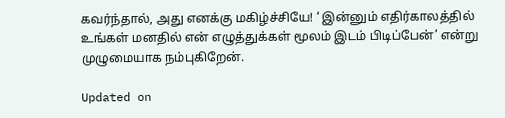கவர்ந்தால், அது எனக்கு மகிழ்ச்சியே! ‘ இன்னும் எதிர்காலத்தில் உங்கள் மனதில் என் எழுத்துக்கள் மூலம் இடம் பிடிப்பேன்’ என்று முழுமையாக நம்புகிறேன்.

Updated on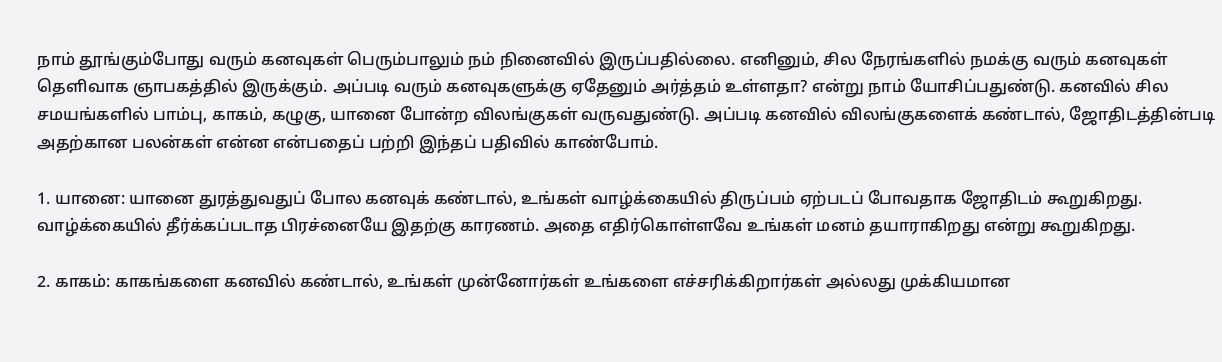நாம் தூங்கும்போது வரும் கனவுகள் பெரும்பாலும் நம் நினைவில் இருப்பதில்லை. எனினும், சில நேரங்களில் நமக்கு வரும் கனவுகள் தெளிவாக ஞாபகத்தில் இருக்கும். அப்படி வரும் கனவுகளுக்கு ஏதேனும் அர்த்தம் உள்ளதா? என்று நாம் யோசிப்பதுண்டு. கனவில் சில சமயங்களில் பாம்பு, காகம், கழுகு, யானை போன்ற விலங்குகள் வருவதுண்டு. அப்படி கனவில் விலங்குகளைக் கண்டால், ஜோதிடத்தின்படி அதற்கான பலன்கள் என்ன என்பதைப் பற்றி இந்தப் பதிவில் காண்போம்.

1. யானை: யானை துரத்துவதுப் போல கனவுக் கண்டால், உங்கள் வாழ்க்கையில் திருப்பம் ஏற்படப் போவதாக ஜோதிடம் கூறுகிறது. வாழ்க்கையில் தீர்க்கப்படாத பிரச்னையே இதற்கு காரணம். அதை எதிர்கொள்ளவே உங்கள் மனம் தயாராகிறது என்று கூறுகிறது.

2. காகம்: காகங்களை கனவில் கண்டால், உங்கள் முன்னோர்கள் உங்களை எச்சரிக்கிறார்கள் அல்லது முக்கியமான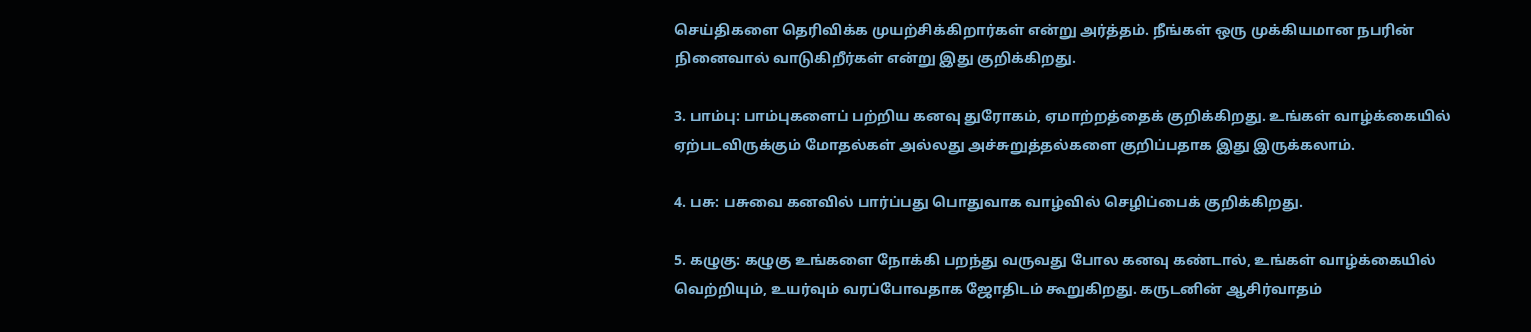செய்திகளை தெரிவிக்க முயற்சிக்கிறார்கள் என்று அர்த்தம். நீங்கள் ஒரு முக்கியமான நபரின் நினைவால் வாடுகிறீர்கள் என்று இது குறிக்கிறது.

3. பாம்பு: பாம்புகளைப் பற்றிய கனவு துரோகம், ஏமாற்றத்தைக் குறிக்கிறது. உங்கள் வாழ்க்கையில் ஏற்படவிருக்கும் மோதல்கள் அல்லது அச்சுறுத்தல்களை குறிப்பதாக இது இருக்கலாம்.

4. பசு: பசுவை கனவில் பார்ப்பது பொதுவாக வாழ்வில் செழிப்பைக் குறிக்கிறது.

5. கழுகு: கழுகு உங்களை நோக்கி பறந்து வருவது போல கனவு கண்டால், உங்கள் வாழ்க்கையில் வெற்றியும், உயர்வும் வரப்போவதாக ஜோதிடம் கூறுகிறது. கருடனின் ஆசிர்வாதம்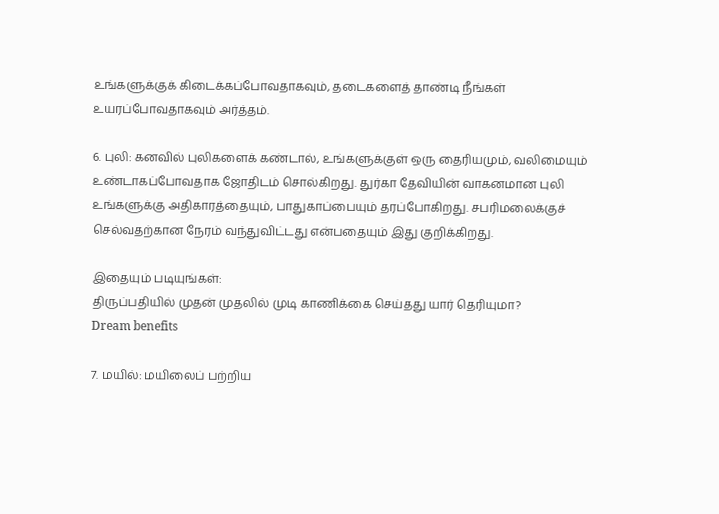உங்களுக்குக் கிடைக்கப்போவதாகவும், தடைகளைத் தாண்டி நீங்கள் உயரப்போவதாகவும் அர்த்தம்.

6. புலி: கனவில் புலிகளைக் கண்டால், உங்களுக்குள் ஒரு தைரியமும், வலிமையும் உண்டாகப்போவதாக ஜோதிடம் சொல்கிறது. துர்கா தேவியின் வாகனமான புலி உங்களுக்கு அதிகாரத்தையும், பாதுகாப்பையும் தரப்போகிறது. சபரிமலைக்குச் செல்வதற்கான நேரம் வந்துவிட்டது என்பதையும் இது குறிக்கிறது.

இதையும் படியுங்கள்:
திருப்பதியில் முதன் முதலில் முடி காணிக்கை செய்தது யார் தெரியுமா?
Dream benefits

7. மயில்: மயிலைப் பற்றிய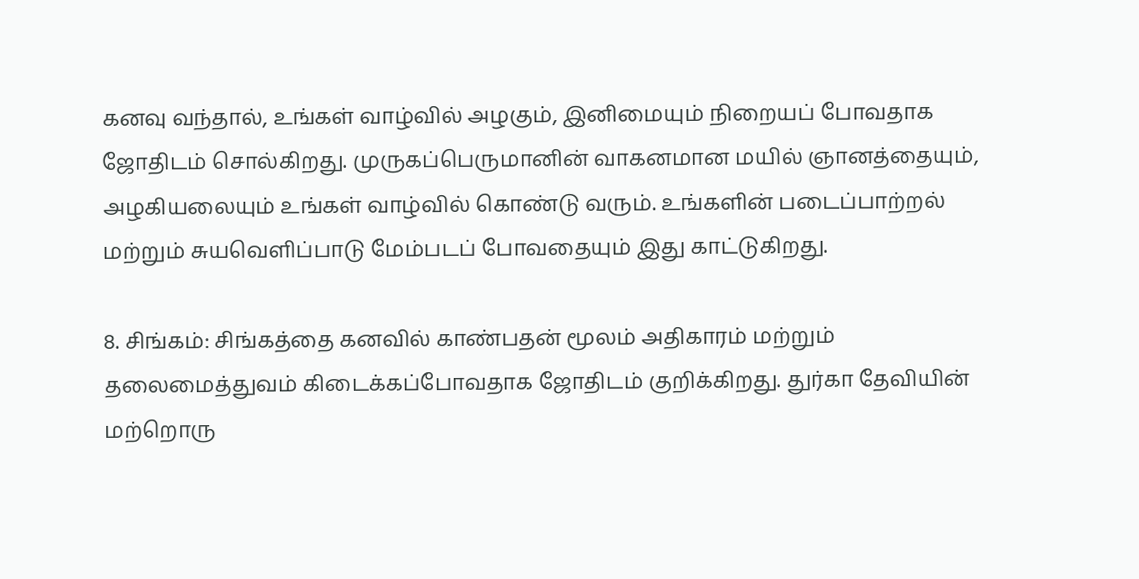கனவு வந்தால், உங்கள் வாழ்வில் அழகும், இனிமையும் நிறையப் போவதாக ஜோதிடம் சொல்கிறது. முருகப்பெருமானின் வாகனமான மயில் ஞானத்தையும், அழகியலையும் உங்கள் வாழ்வில் கொண்டு வரும். உங்களின் படைப்பாற்றல் மற்றும் சுயவெளிப்பாடு மேம்படப் போவதையும் இது காட்டுகிறது.

8. சிங்கம்: சிங்கத்தை கனவில் காண்பதன் மூலம் அதிகாரம் மற்றும் தலைமைத்துவம் கிடைக்கப்போவதாக ஜோதிடம் குறிக்கிறது. துர்கா தேவியின் மற்றொரு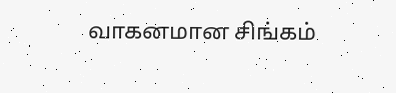வாகனமான சிங்கம்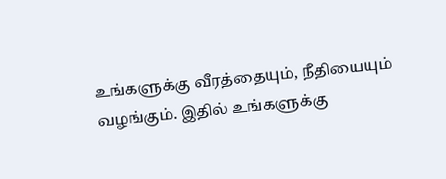உங்களுக்கு வீரத்தையும், நீதியையும் வழங்கும். இதில் உங்களுக்கு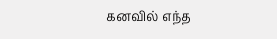கனவில் எந்த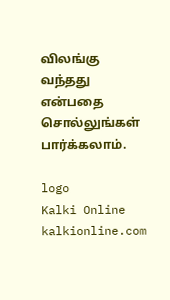விலங்கு வந்தது என்பதை சொல்லுங்கள் பார்க்கலாம்.

logo
Kalki Online
kalkionline.com